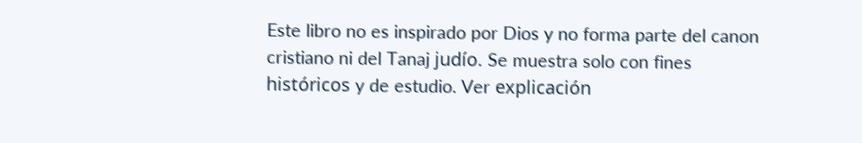Este libro no es inspirado por Dios y no forma parte del canon cristiano ni del Tanaj judío. Se muestra solo con fines históricos y de estudio. Ver explicación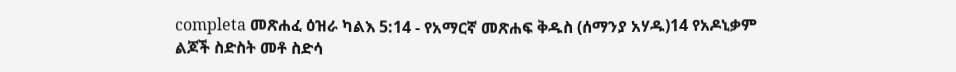completa መጽሐፈ ዕዝራ ካልእ 5:14 - የአማርኛ መጽሐፍ ቅዱስ (ሰማንያ አሃዱ)14 የአዶኒቃም ልጆች ስድስት መቶ ስድሳ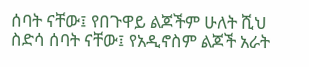ሰባት ናቸው፤ የበጉዋይ ልጆችም ሁለት ሺህ ስድሳ ሰባት ናቸው፤ የአዲኖስም ልጆች አራት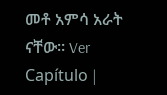መቶ አምሳ አራት ናቸው። Ver Capítulo |